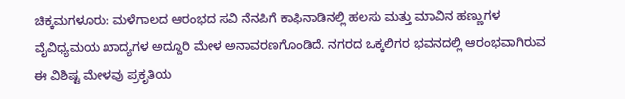ಚಿಕ್ಕಮಗಳೂರು: ಮಳೆಗಾಲದ ಆರಂಭದ ಸವಿ ನೆನಪಿಗೆ ಕಾಫಿನಾಡಿನಲ್ಲಿ ಹಲಸು ಮತ್ತು ಮಾವಿನ ಹಣ್ಣುಗಳ ವೈವಿಧ್ಯಮಯ ಖಾದ್ಯಗಳ ಅದ್ದೂರಿ ಮೇಳ ಅನಾವರಣಗೊಂಡಿದೆ. ನಗರದ ಒಕ್ಕಲಿಗರ ಭವನದಲ್ಲಿ ಆರಂಭವಾಗಿರುವ ಈ ವಿಶಿಷ್ಟ ಮೇಳವು ಪ್ರಕೃತಿಯ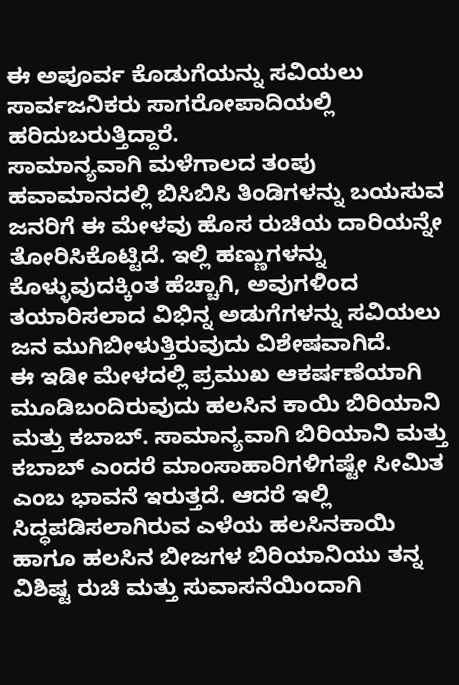ಈ ಅಪೂರ್ವ ಕೊಡುಗೆಯನ್ನು ಸವಿಯಲು ಸಾರ್ವಜನಿಕರು ಸಾಗರೋಪಾದಿಯಲ್ಲಿ ಹರಿದುಬರುತ್ತಿದ್ದಾರೆ.
ಸಾಮಾನ್ಯವಾಗಿ ಮಳೆಗಾಲದ ತಂಪು ಹವಾಮಾನದಲ್ಲಿ ಬಿಸಿಬಿಸಿ ತಿಂಡಿಗಳನ್ನು ಬಯಸುವ ಜನರಿಗೆ ಈ ಮೇಳವು ಹೊಸ ರುಚಿಯ ದಾರಿಯನ್ನೇ ತೋರಿಸಿಕೊಟ್ಟಿದೆ. ಇಲ್ಲಿ ಹಣ್ಣುಗಳನ್ನು ಕೊಳ್ಳುವುದಕ್ಕಿಂತ ಹೆಚ್ಚಾಗಿ, ಅವುಗಳಿಂದ ತಯಾರಿಸಲಾದ ವಿಭಿನ್ನ ಅಡುಗೆಗಳನ್ನು ಸವಿಯಲು ಜನ ಮುಗಿಬೀಳುತ್ತಿರುವುದು ವಿಶೇಷವಾಗಿದೆ.
ಈ ಇಡೀ ಮೇಳದಲ್ಲಿ ಪ್ರಮುಖ ಆಕರ್ಷಣೆಯಾಗಿ ಮೂಡಿಬಂದಿರುವುದು ಹಲಸಿನ ಕಾಯಿ ಬಿರಿಯಾನಿ ಮತ್ತು ಕಬಾಬ್. ಸಾಮಾನ್ಯವಾಗಿ ಬಿರಿಯಾನಿ ಮತ್ತು ಕಬಾಬ್ ಎಂದರೆ ಮಾಂಸಾಹಾರಿಗಳಿಗಷ್ಟೇ ಸೀಮಿತ ಎಂಬ ಭಾವನೆ ಇರುತ್ತದೆ. ಆದರೆ ಇಲ್ಲಿ ಸಿದ್ಧಪಡಿಸಲಾಗಿರುವ ಎಳೆಯ ಹಲಸಿನಕಾಯಿ ಹಾಗೂ ಹಲಸಿನ ಬೀಜಗಳ ಬಿರಿಯಾನಿಯು ತನ್ನ ವಿಶಿಷ್ಟ ರುಚಿ ಮತ್ತು ಸುವಾಸನೆಯಿಂದಾಗಿ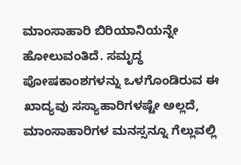ಮಾಂಸಾಹಾರಿ ಬಿರಿಯಾನಿಯನ್ನೇ ಹೋಲುವಂತಿದೆ. ಸಮೃದ್ಧ ಪೋಷಕಾಂಶಗಳನ್ನು ಒಳಗೊಂಡಿರುವ ಈ ಖಾದ್ಯವು ಸಸ್ಯಾಹಾರಿಗಳಷ್ಟೇ ಅಲ್ಲದೆ, ಮಾಂಸಾಹಾರಿಗಳ ಮನಸ್ಸನ್ನೂ ಗೆಲ್ಲುವಲ್ಲಿ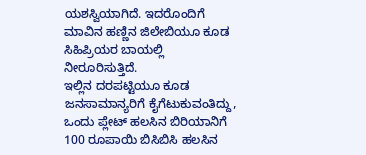ಯಶಸ್ವಿಯಾಗಿದೆ. ಇದರೊಂದಿಗೆ ಮಾವಿನ ಹಣ್ಣಿನ ಜಿಲೇಬಿಯೂ ಕೂಡ ಸಿಹಿಪ್ರಿಯರ ಬಾಯಲ್ಲಿ ನೀರೂರಿಸುತ್ತಿದೆ.
ಇಲ್ಲಿನ ದರಪಟ್ಟಿಯೂ ಕೂಡ ಜನಸಾಮಾನ್ಯರಿಗೆ ಕೈಗೆಟುಕುವಂತಿದ್ದು, ಒಂದು ಪ್ಲೇಟ್ ಹಲಸಿನ ಬಿರಿಯಾನಿಗೆ 100 ರೂಪಾಯಿ ಬಿಸಿಬಿಸಿ ಹಲಸಿನ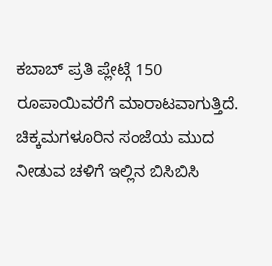ಕಬಾಬ್ ಪ್ರತಿ ಪ್ಲೇಟ್ಗೆ 150 ರೂಪಾಯಿವರೆಗೆ ಮಾರಾಟವಾಗುತ್ತಿದೆ. ಚಿಕ್ಕಮಗಳೂರಿನ ಸಂಜೆಯ ಮುದ ನೀಡುವ ಚಳಿಗೆ ಇಲ್ಲಿನ ಬಿಸಿಬಿಸಿ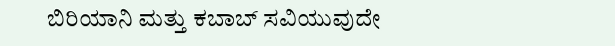ಬಿರಿಯಾನಿ ಮತ್ತು ಕಬಾಬ್ ಸವಿಯುವುದೇ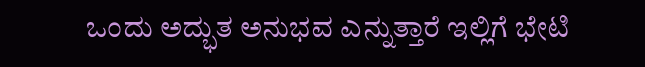ಒಂದು ಅದ್ಭುತ ಅನುಭವ ಎನ್ನುತ್ತಾರೆ ಇಲ್ಲಿಗೆ ಭೇಟಿ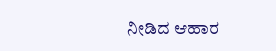ನೀಡಿದ ಆಹಾರ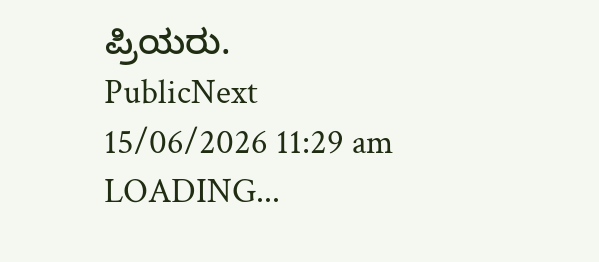ಪ್ರಿಯರು.
PublicNext
15/06/2026 11:29 am
LOADING...